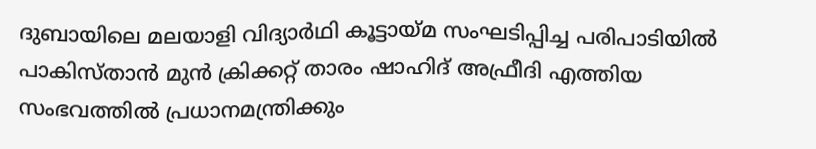ദുബായിലെ മലയാളി വിദ്യാർഥി കൂട്ടായ്മ സംഘടിപ്പിച്ച പരിപാടിയിൽ പാകിസ്താൻ മുൻ ക്രിക്കറ്റ് താരം ഷാഹിദ് അഫ്രീദി എത്തിയ സംഭവത്തിൽ പ്രധാനമന്ത്രിക്കും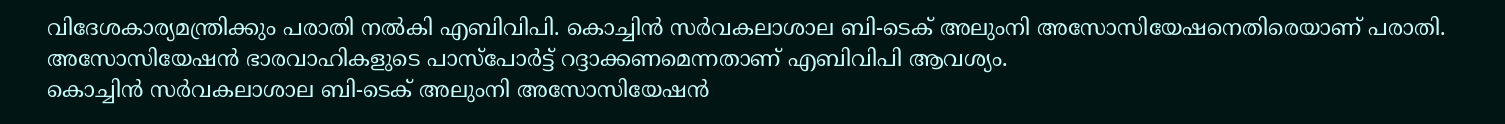വിദേശകാര്യമന്ത്രിക്കും പരാതി നൽകി എബിവിപി. കൊച്ചിൻ സർവകലാശാല ബി-ടെക് അലുംനി അസോസിയേഷനെതിരെയാണ് പരാതി. അസോസിയേഷൻ ഭാരവാഹികളുടെ പാസ്പോർട്ട് റദ്ദാക്കണമെന്നതാണ് എബിവിപി ആവശ്യം.
കൊച്ചിൻ സർവകലാശാല ബി-ടെക് അലുംനി അസോസിയേഷൻ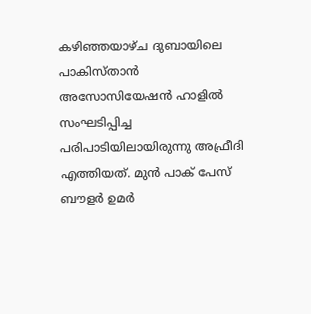കഴിഞ്ഞയാഴ്ച ദുബായിലെ പാകിസ്താൻ അസോസിയേഷൻ ഹാളിൽ സംഘടിപ്പിച്ച പരിപാടിയിലായിരുന്നു അഫ്രീദി എത്തിയത്. മുൻ പാക് പേസ് ബൗളർ ഉമർ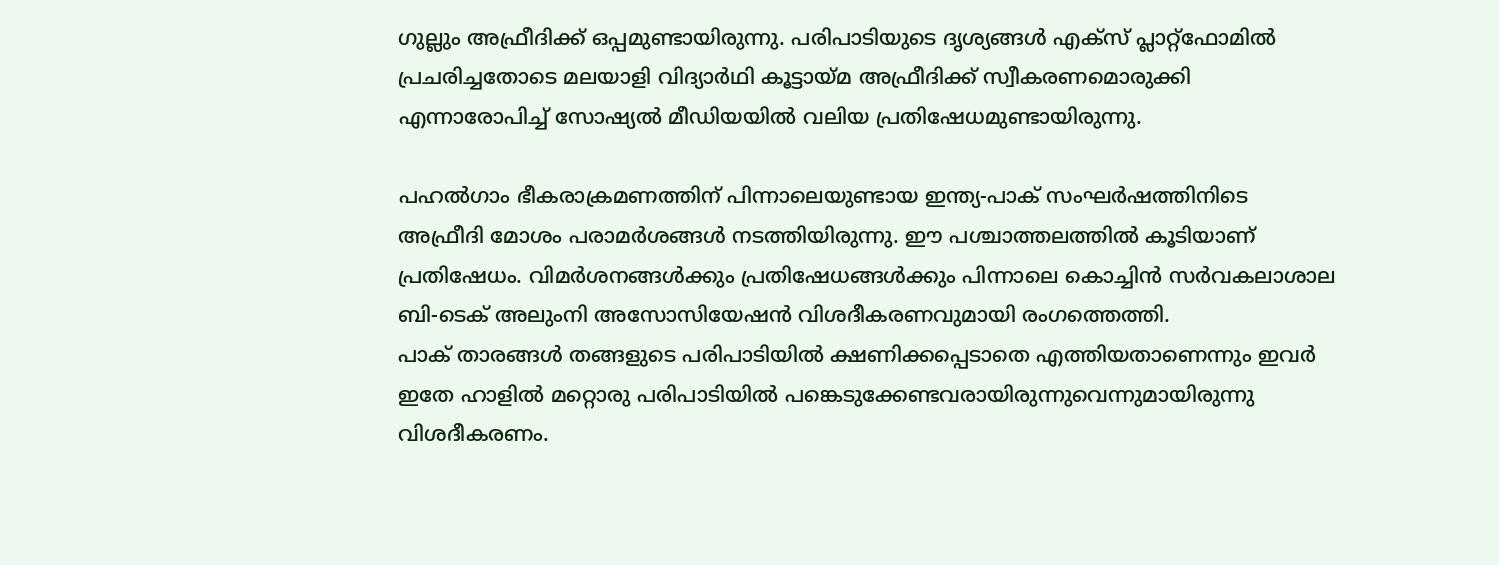ഗുല്ലും അഫ്രീദിക്ക് ഒപ്പമുണ്ടായിരുന്നു. പരിപാടിയുടെ ദൃശ്യങ്ങൾ എക്സ് പ്ലാറ്റ്ഫോമിൽ പ്രചരിച്ചതോടെ മലയാളി വിദ്യാർഥി കൂട്ടായ്മ അഫ്രീദിക്ക് സ്വീകരണമൊരുക്കി എന്നാരോപിച്ച് സോഷ്യൽ മീഡിയയിൽ വലിയ പ്രതിഷേധമുണ്ടായിരുന്നു.

പഹൽഗാം ഭീകരാക്രമണത്തിന് പിന്നാലെയുണ്ടായ ഇന്ത്യ-പാക് സംഘർഷത്തിനിടെ അഫ്രീദി മോശം പരാമർശങ്ങൾ നടത്തിയിരുന്നു. ഈ പശ്ചാത്തലത്തിൽ കൂടിയാണ് പ്രതിഷേധം. വിമർശനങ്ങൾക്കും പ്രതിഷേധങ്ങൾക്കും പിന്നാലെ കൊച്ചിൻ സർവകലാശാല ബി-ടെക് അലുംനി അസോസിയേഷൻ വിശദീകരണവുമായി രംഗത്തെത്തി.
പാക് താരങ്ങൾ തങ്ങളുടെ പരിപാടിയിൽ ക്ഷണിക്കപ്പെടാതെ എത്തിയതാണെന്നും ഇവർ ഇതേ ഹാളിൽ മറ്റൊരു പരിപാടിയിൽ പങ്കെടുക്കേണ്ടവരായിരുന്നുവെന്നുമായിരുന്നു വിശദീകരണം.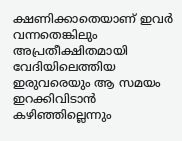ക്ഷണിക്കാതെയാണ് ഇവർ വന്നതെങ്കിലും അപ്രതീക്ഷിതമായി വേദിയിലെത്തിയ ഇരുവരെയും ആ സമയം ഇറക്കിവിടാൻ കഴിഞ്ഞില്ലെന്നും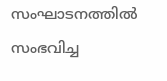സംഘാടനത്തിൽ സംഭവിച്ച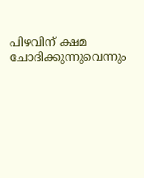പിഴവിന് ക്ഷമ ചോദിക്കുന്നുവെന്നും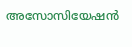അസോസിയേഷൻ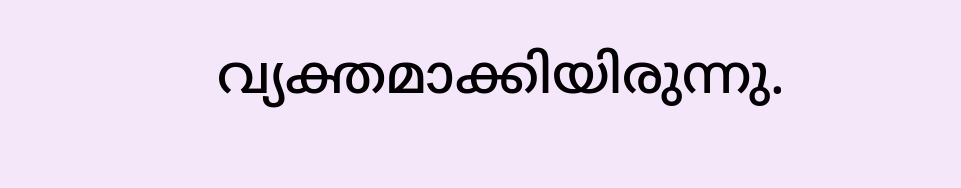വ്യക്തമാക്കിയിരുന്നു.